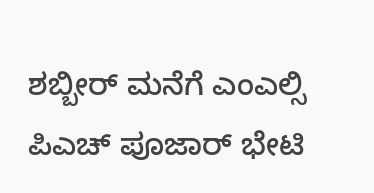ಶಬ್ಬೀರ್ ಮನೆಗೆ ಎಂಎಲ್ಸಿ ಪಿಎಚ್ ಪೂಜಾರ್ ಭೇಟಿ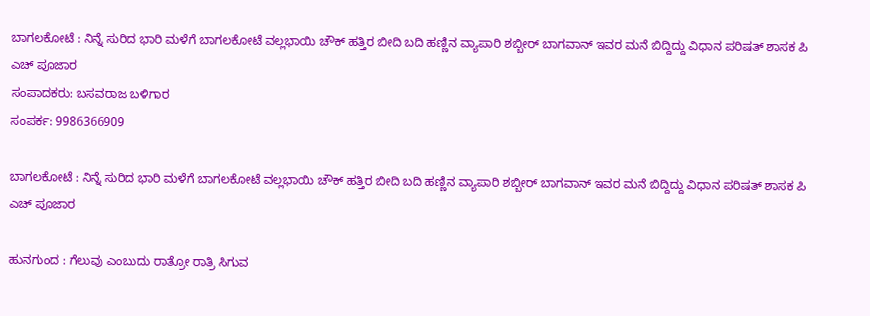ಬಾಗಲಕೋಟೆ : ನಿನ್ನೆ ಸುರಿದ ಭಾರಿ ಮಳೆಗೆ ಬಾಗಲಕೋಟೆ ವಲ್ಲಭಾಯಿ ಚೌಕ್ ಹತ್ತಿರ ಬೀದಿ ಬದಿ ಹಣ್ಣಿನ ವ್ಯಾಪಾರಿ ಶಬ್ಬೀರ್ ಬಾಗವಾನ್ ಇವರ ಮನೆ ಬಿದ್ದಿದ್ದು ವಿಧಾನ ಪರಿಷತ್ ಶಾಸಕ ಪಿ ಎಚ್ ಪೂಜಾರ
ಸಂಪಾದಕರು: ಬಸವರಾಜ ಬಳಿಗಾರ
ಸಂಪರ್ಕ: 9986366909

ಬಾಗಲಕೋಟೆ : ನಿನ್ನೆ ಸುರಿದ ಭಾರಿ ಮಳೆಗೆ ಬಾಗಲಕೋಟೆ ವಲ್ಲಭಾಯಿ ಚೌಕ್ ಹತ್ತಿರ ಬೀದಿ ಬದಿ ಹಣ್ಣಿನ ವ್ಯಾಪಾರಿ ಶಬ್ಬೀರ್ ಬಾಗವಾನ್ ಇವರ ಮನೆ ಬಿದ್ದಿದ್ದು ವಿಧಾನ ಪರಿಷತ್ ಶಾಸಕ ಪಿ ಎಚ್ ಪೂಜಾರ

ಹುನಗುಂದ : ಗೆಲುವು ಎಂಬುದು ರಾತ್ರೋ ರಾತ್ರಿ ಸಿಗುವ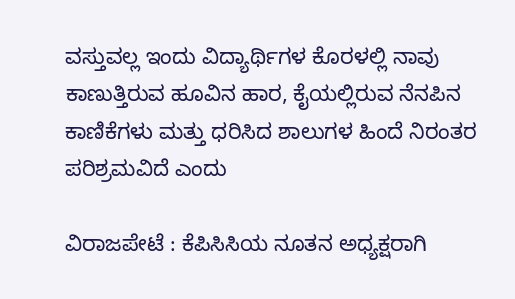ವಸ್ತುವಲ್ಲ ಇಂದು ವಿದ್ಯಾರ್ಥಿಗಳ ಕೊರಳಲ್ಲಿ ನಾವು ಕಾಣುತ್ತಿರುವ ಹೂವಿನ ಹಾರ, ಕೈಯಲ್ಲಿರುವ ನೆನಪಿನ ಕಾಣಿಕೆಗಳು ಮತ್ತು ಧರಿಸಿದ ಶಾಲುಗಳ ಹಿಂದೆ ನಿರಂತರ ಪರಿಶ್ರಮವಿದೆ ಎಂದು

ವಿರಾಜಪೇಟೆ : ಕೆಪಿಸಿಸಿಯ ನೂತನ ಅಧ್ಯಕ್ಷರಾಗಿ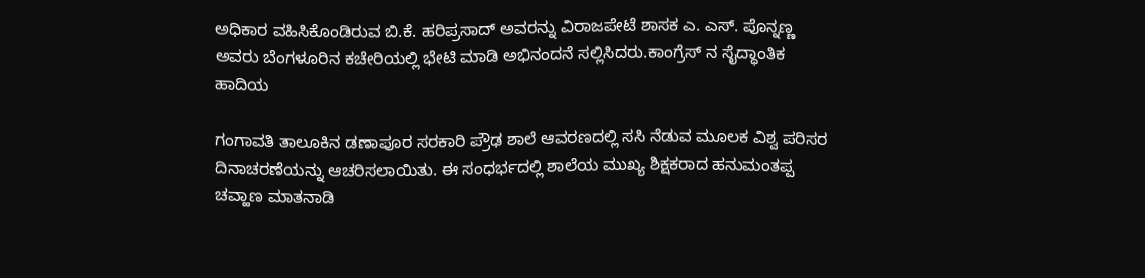ಅಧಿಕಾರ ವಹಿಸಿಕೊಂಡಿರುವ ಬಿ.ಕೆ. ಹರಿಪ್ರಸಾದ್ ಅವರನ್ನು ವಿರಾಜಪೇಟೆ ಶಾಸಕ ಎ. ಎಸ್. ಪೊನ್ನಣ್ಣ ಅವರು ಬೆಂಗಳೂರಿನ ಕಚೇರಿಯಲ್ಲಿ ಭೇಟಿ ಮಾಡಿ ಅಭಿನಂದನೆ ಸಲ್ಲಿಸಿದರು.ಕಾಂಗ್ರೆಸ್ ನ ಸೈದ್ಧಾಂತಿಕ ಹಾದಿಯ

ಗಂಗಾವತಿ ತಾಲೂಕಿನ ಡಣಾಪೂರ ಸರಕಾರಿ ಪ್ರೌಢ ಶಾಲೆ ಆವರಣದಲ್ಲಿ ಸಸಿ ನೆಡುವ ಮೂಲಕ ವಿಶ್ವ ಪರಿಸರ ದಿನಾಚರಣೆಯನ್ನು ಆಚರಿಸಲಾಯಿತು. ಈ ಸಂಧರ್ಭದಲ್ಲಿ ಶಾಲೆಯ ಮುಖ್ಯ ಶಿಕ್ಷಕರಾದ ಹನುಮಂತಪ್ಪ ಚವ್ಹಾಣ ಮಾತನಾಡಿ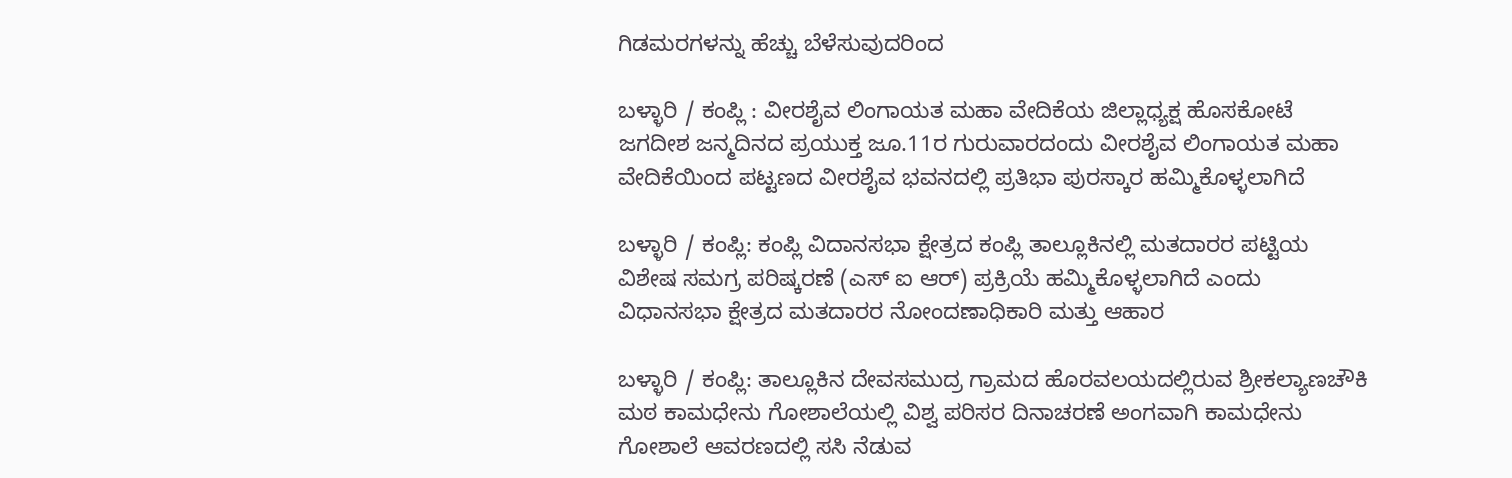ಗಿಡಮರಗಳನ್ನು ಹೆಚ್ಚು ಬೆಳೆಸುವುದರಿಂದ

ಬಳ್ಳಾರಿ / ಕಂಪ್ಲಿ : ವೀರಶೈವ ಲಿಂಗಾಯತ ಮಹಾ ವೇದಿಕೆಯ ಜಿಲ್ಲಾಧ್ಯಕ್ಷ ಹೊಸಕೋಟೆ ಜಗದೀಶ ಜನ್ಮದಿನದ ಪ್ರಯುಕ್ತ ಜೂ.11ರ ಗುರುವಾರದಂದು ವೀರಶೈವ ಲಿಂಗಾಯತ ಮಹಾ ವೇದಿಕೆಯಿಂದ ಪಟ್ಟಣದ ವೀರಶೈವ ಭವನದಲ್ಲಿ ಪ್ರತಿಭಾ ಪುರಸ್ಕಾರ ಹಮ್ಮಿಕೊಳ್ಳಲಾಗಿದೆ

ಬಳ್ಳಾರಿ / ಕಂಪ್ಲಿ: ಕಂಪ್ಲಿ ವಿದಾನಸಭಾ ಕ್ಷೇತ್ರದ ಕಂಪ್ಲಿ ತಾಲ್ಲೂಕಿನಲ್ಲಿ ಮತದಾರರ ಪಟ್ಟಿಯ ವಿಶೇಷ ಸಮಗ್ರ ಪರಿಷ್ಕರಣೆ (ಎಸ್ ಐ ಆರ್) ಪ್ರಕ್ರಿಯೆ ಹಮ್ಮಿಕೊಳ್ಳಲಾಗಿದೆ ಎಂದು ವಿಧಾನಸಭಾ ಕ್ಷೇತ್ರದ ಮತದಾರರ ನೋಂದಣಾಧಿಕಾರಿ ಮತ್ತು ಆಹಾರ

ಬಳ್ಳಾರಿ / ಕಂಪ್ಲಿ: ತಾಲ್ಲೂಕಿನ ದೇವಸಮುದ್ರ ಗ್ರಾಮದ ಹೊರವಲಯದಲ್ಲಿರುವ ಶ್ರೀಕಲ್ಯಾಣಚೌಕಿ ಮಠ ಕಾಮಧೇನು ಗೋಶಾಲೆಯಲ್ಲಿ ವಿಶ್ವ ಪರಿಸರ ದಿನಾಚರಣೆ ಅಂಗವಾಗಿ ಕಾಮಧೇನು ಗೋಶಾಲೆ ಆವರಣದಲ್ಲಿ ಸಸಿ ನೆಡುವ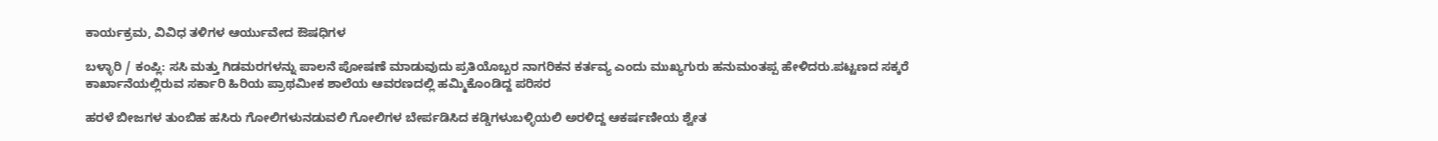ಕಾರ್ಯಕ್ರಮ, ವಿವಿಧ ತಳಿಗಳ ಆರ್ಯುವೇದ ಔಷಧಿಗಳ

ಬಳ್ಳಾರಿ / ಕಂಪ್ಲಿ: ಸಸಿ ಮತ್ತು ಗಿಡಮರಗಳನ್ನು ಪಾಲನೆ ಪೋಷಣೆ ಮಾಡುವುದು ಪ್ರತಿಯೊಬ್ಬರ ನಾಗರಿಕನ ಕರ್ತವ್ಯ ಎಂದು ಮುಖ್ಯಗುರು ಹನುಮಂತಪ್ಪ ಹೇಳಿದರು.ಪಟ್ಟಣದ ಸಕ್ಕರೆ ಕಾರ್ಖಾನೆಯಲ್ಲಿರುವ ಸರ್ಕಾರಿ ಹಿರಿಯ ಪ್ರಾಥಮೀಕ ಶಾಲೆಯ ಆವರಣದಲ್ಲಿ ಹಮ್ಮಿಕೊಂಡಿದ್ದ ಪರಿಸರ

ಹರಳೆ ಬೀಜಗಳ ತುಂಬಿಹ ಹಸಿರು ಗೋಲಿಗಳುನಡುವಲಿ ಗೋಲಿಗಳ ಬೇರ್ಪಡಿಸಿದ ಕಡ್ಡಿಗಳುಬಳ್ಳಿಯಲಿ ಅರಳಿದ್ದ ಆಕರ್ಷಣೀಯ ಶ್ವೇತ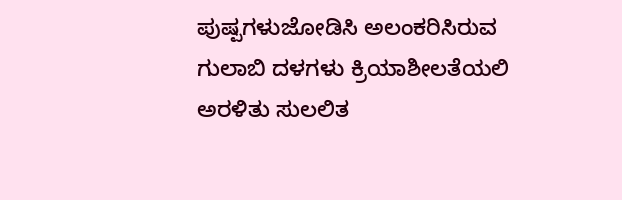ಪುಷ್ಪಗಳುಜೋಡಿಸಿ ಅಲಂಕರಿಸಿರುವ ಗುಲಾಬಿ ದಳಗಳು ಕ್ರಿಯಾಶೀಲತೆಯಲಿ ಅರಳಿತು ಸುಲಲಿತ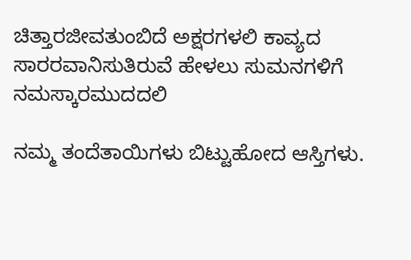ಚಿತ್ತಾರಜೀವತುಂಬಿದೆ ಅಕ್ಷರಗಳಲಿ ಕಾವ್ಯದ ಸಾರರವಾನಿಸುತಿರುವೆ ಹೇಳಲು ಸುಮನಗಳಿಗೆ ನಮಸ್ಕಾರಮುದದಲಿ

ನಮ್ಮ ತಂದೆತಾಯಿಗಳು ಬಿಟ್ಟುಹೋದ ಆಸ್ತಿಗಳು.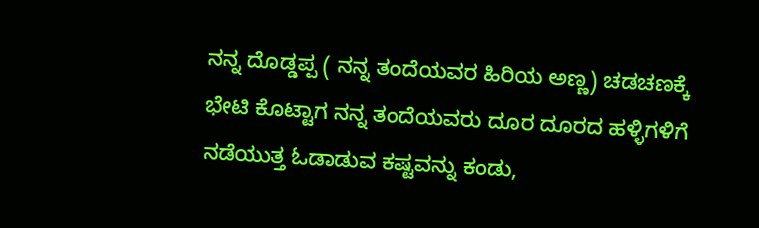ನನ್ನ ದೊಡ್ಡಪ್ಪ ( ನನ್ನ ತಂದೆಯವರ ಹಿರಿಯ ಅಣ್ಣ) ಚಡಚಣಕ್ಕೆ ಭೇಟಿ ಕೊಟ್ಟಾಗ ನನ್ನ ತಂದೆಯವರು ದೂರ ದೂರದ ಹಳ್ಳಿಗಳಿಗೆ ನಡೆಯುತ್ತ ಓಡಾಡುವ ಕಷ್ಟವನ್ನು ಕಂಡು,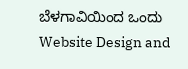ಬೆಳಗಾವಿಯಿಂದ ಒಂದು
Website Design and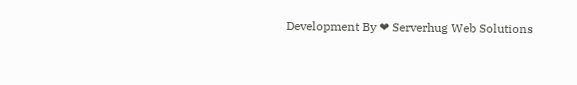Development By ❤ Serverhug Web Solutions